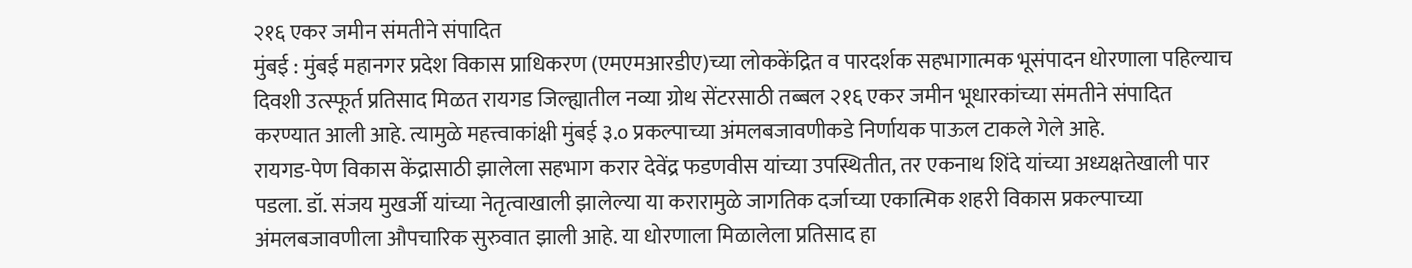२१६ एकर जमीन संमतीने संपादित
मुंबई : मुंबई महानगर प्रदेश विकास प्राधिकरण (एमएमआरडीए)च्या लोककेंद्रित व पारदर्शक सहभागात्मक भूसंपादन धोरणाला पहिल्याच दिवशी उत्स्फूर्त प्रतिसाद मिळत रायगड जिल्ह्यातील नव्या ग्रोथ सेंटरसाठी तब्बल २१६ एकर जमीन भूधारकांच्या संमतीने संपादित करण्यात आली आहे. त्यामुळे महत्त्वाकांक्षी मुंबई ३.० प्रकल्पाच्या अंमलबजावणीकडे निर्णायक पाऊल टाकले गेले आहे.
रायगड-पेण विकास केंद्रासाठी झालेला सहभाग करार देवेंद्र फडणवीस यांच्या उपस्थितीत, तर एकनाथ शिंदे यांच्या अध्यक्षतेखाली पार पडला. डॉ. संजय मुखर्जी यांच्या नेतृत्वाखाली झालेल्या या करारामुळे जागतिक दर्जाच्या एकात्मिक शहरी विकास प्रकल्पाच्या अंमलबजावणीला औपचारिक सुरुवात झाली आहे. या धोरणाला मिळालेला प्रतिसाद हा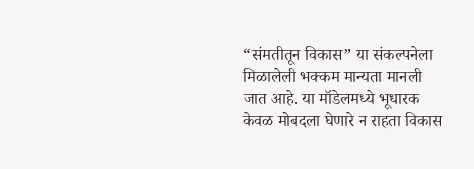“संमतीतून विकास” या संकल्पनेला मिळालेली भक्कम मान्यता मानली जात आहे. या मॉडेलमध्ये भूधारक केवळ मोबदला घेणारे न राहता विकास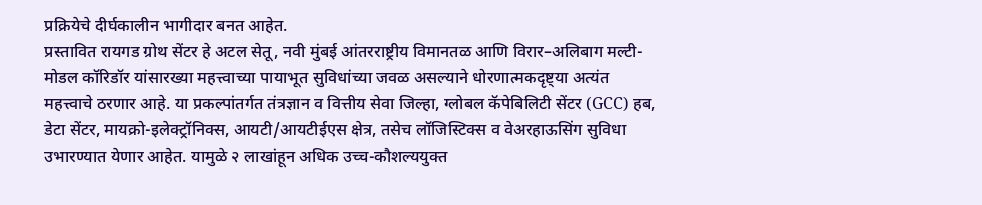प्रक्रियेचे दीर्घकालीन भागीदार बनत आहेत.
प्रस्तावित रायगड ग्रोथ सेंटर हे अटल सेतू, नवी मुंबई आंतरराष्ट्रीय विमानतळ आणि विरार–अलिबाग मल्टी-मोडल कॉरिडॉर यांसारख्या महत्त्वाच्या पायाभूत सुविधांच्या जवळ असल्याने धोरणात्मकदृष्ट्या अत्यंत महत्त्वाचे ठरणार आहे. या प्रकल्पांतर्गत तंत्रज्ञान व वित्तीय सेवा जिल्हा, ग्लोबल कॅपेबिलिटी सेंटर (GCC) हब, डेटा सेंटर, मायक्रो-इलेक्ट्रॉनिक्स, आयटी/आयटीईएस क्षेत्र, तसेच लॉजिस्टिक्स व वेअरहाऊसिंग सुविधा उभारण्यात येणार आहेत. यामुळे २ लाखांहून अधिक उच्च-कौशल्ययुक्त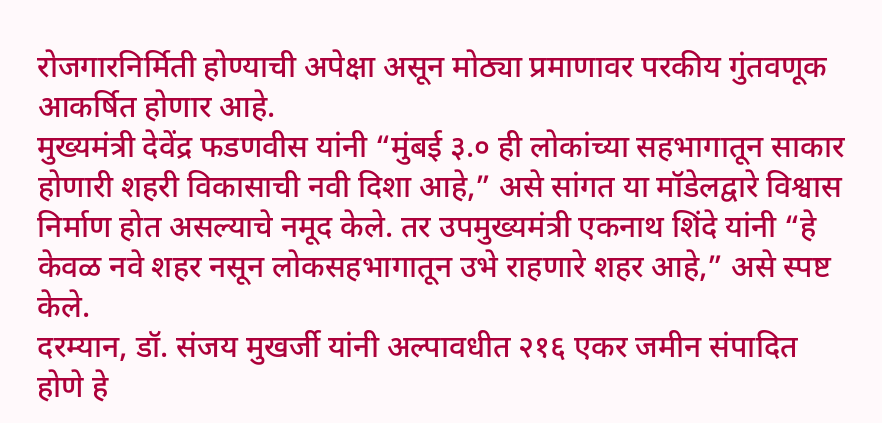रोजगारनिर्मिती होण्याची अपेक्षा असून मोठ्या प्रमाणावर परकीय गुंतवणूक आकर्षित होणार आहे.
मुख्यमंत्री देवेंद्र फडणवीस यांनी “मुंबई ३.० ही लोकांच्या सहभागातून साकार होणारी शहरी विकासाची नवी दिशा आहे,” असे सांगत या मॉडेलद्वारे विश्वास निर्माण होत असल्याचे नमूद केले. तर उपमुख्यमंत्री एकनाथ शिंदे यांनी “हे केवळ नवे शहर नसून लोकसहभागातून उभे राहणारे शहर आहे,” असे स्पष्ट केले.
दरम्यान, डॉ. संजय मुखर्जी यांनी अल्पावधीत २१६ एकर जमीन संपादित होणे हे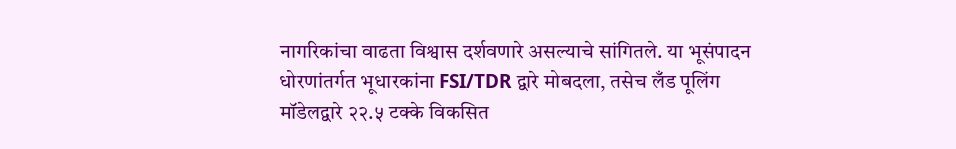नागरिकांचा वाढता विश्वास दर्शवणारे असल्याचे सांगितले. या भूसंपादन धोरणांतर्गत भूधारकांना FSI/TDR द्वारे मोबदला, तसेच लँड पूलिंग मॉडेलद्वारे २२.५ टक्के विकसित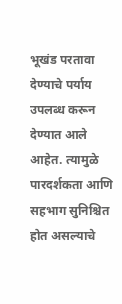भूखंड परतावा देण्याचे पर्याय उपलब्ध करून देण्यात आले आहेत. त्यामुळे पारदर्शकता आणि सहभाग सुनिश्चित होत असल्याचे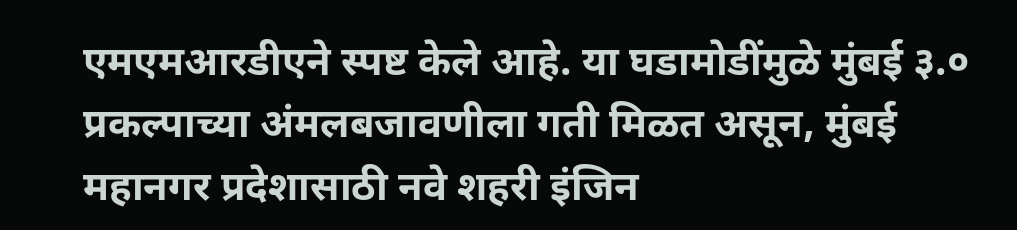एमएमआरडीएने स्पष्ट केले आहे. या घडामोडींमुळे मुंबई ३.० प्रकल्पाच्या अंमलबजावणीला गती मिळत असून, मुंबई महानगर प्रदेशासाठी नवे शहरी इंजिन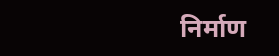निर्माण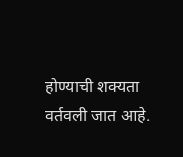होण्याची शक्यता वर्तवली जात आहे.